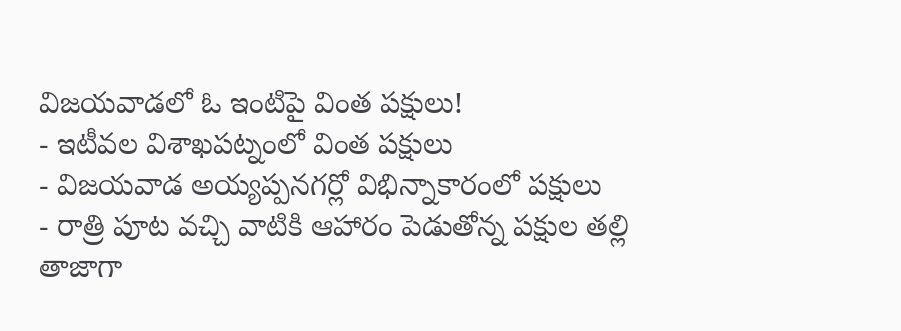విజయవాడలో ఓ ఇంటిపై వింత పక్షులు!
- ఇటీవల విశాఖపట్నంలో వింత పక్షులు
- విజయవాడ అయ్యప్పనగర్లో విభిన్నాకారంలో పక్షులు
- రాత్రి పూట వచ్చి వాటికి ఆహారం పెడుతోన్న పక్షుల తల్లి
తాజాగా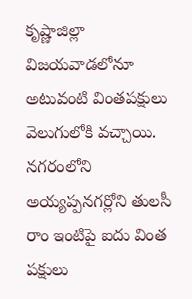కృష్ణాజిల్లా విజయవాడలోనూ అటువంటి వింతపక్షులు వెలుగులోకి వచ్చాయి. నగరంలోని అయ్యప్పనగర్లోని తులసీ రాం ఇంటిపై ఐదు వింత పక్షులు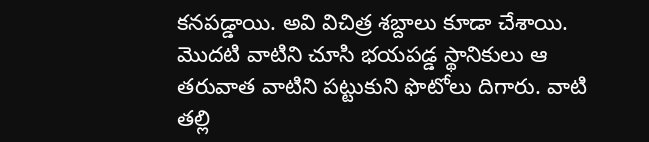కనపడ్డాయి. అవి విచిత్ర శబ్దాలు కూడా చేశాయి. మొదటి వాటిని చూసి భయపడ్డ స్థానికులు ఆ తరువాత వాటిని పట్టుకుని ఫొటోలు దిగారు. వాటి తల్లి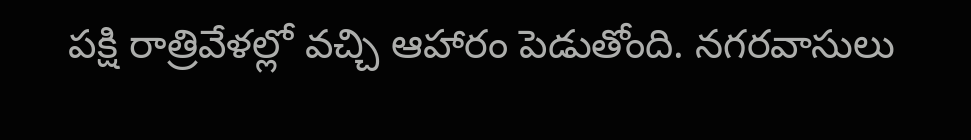పక్షి రాత్రివేళల్లో వచ్చి ఆహారం పెడుతోంది. నగరవాసులు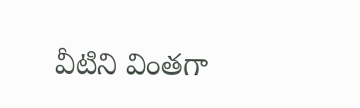వీటిని వింతగా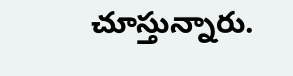చూస్తున్నారు.